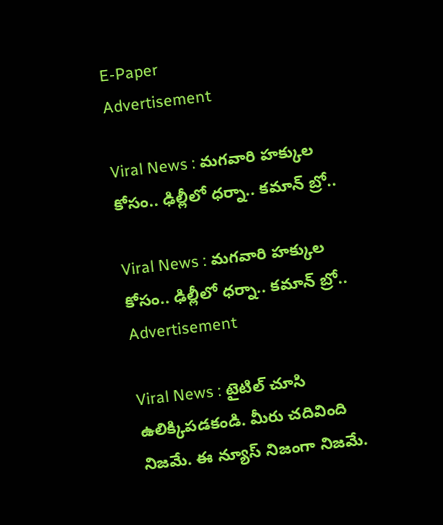E-Paper
Advertisement

Viral News : మగవారి హక్కుల కోసం.. ఢిల్లీలో ధర్నా.. కమాన్ బ్రో..

Viral News : మగవారి హక్కుల కోసం.. ఢిల్లీలో ధర్నా.. కమాన్ బ్రో..
Advertisement

Viral News : టైటిల్ చూసి ఉలిక్కిపడకండి. మీరు చదివింది నిజమే. ఈ న్యూస్ నిజంగా నిజమే.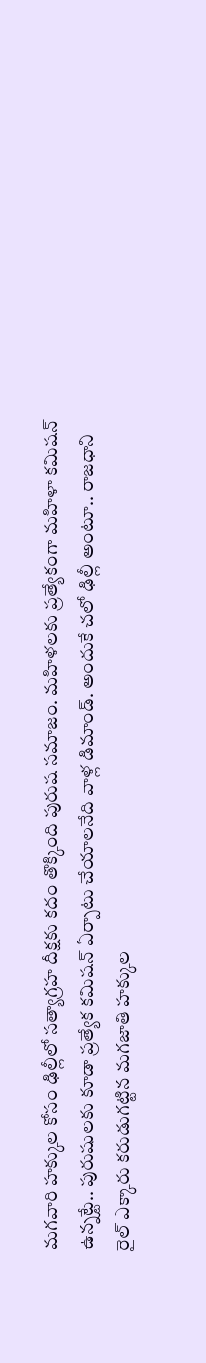మగవారి హక్కుల కోసం ఢిల్లీలో సత్యాగ్రహ దీక్షకు కదం తొక్కింది పురుష సమాజం. మహిళలకు ప్రత్యేకంగా మహిళా కమిషన్ ఉన్నట్టే.. పురుషులకు కూడా ప్రత్యేక కమిషన్ ఏర్పాటు చేయాలనేది వాళ్ల డిమాండ్. అందుకే చలో ఢిల్లీ అంటూ.. రాజధాని రైల్ ఎక్కారు కరుడుగట్టిన మగజాతి హక్కుల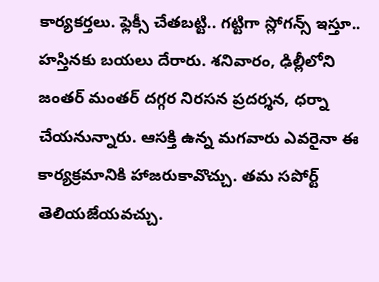కార్యకర్తలు. ఫ్లెక్సీ చేతబట్టి.. గట్టిగా స్లోగన్స్ ఇస్తూ.. హస్తినకు బయలు దేరారు. శనివారం, ఢిల్లీలోని జంతర్ మంతర్ దగ్గర నిరసన ప్రదర్శన, ధర్నా చేయనున్నారు. ఆసక్తి ఉన్న మగవారు ఎవరైనా ఈ కార్యక్రమానికి హాజరుకావొచ్చు. తమ సపోర్ట్ తెలియజేయవచ్చు.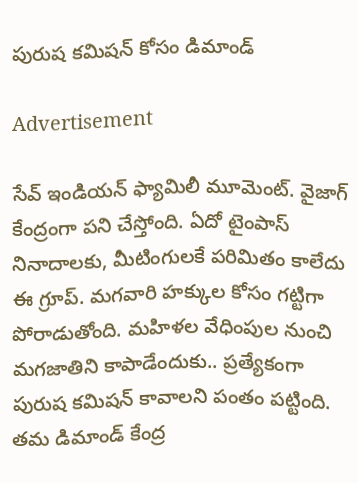పురుష కమిషన్ కోసం డిమాండ్

Advertisement

సేవ్ ఇండియన్ ఫ్యామిలీ మూమెంట్. వైజాగ్ కేంద్రంగా పని చేస్తోంది. ఏదో టైంపాస్ నినాదాలకు, మీటింగులకే పరిమితం కాలేదు ఈ గ్రూప్. మగవారి హక్కుల కోసం గట్టిగా పోరాడుతోంది. మహిళల వేధింపుల నుంచి మగజాతిని కాపాడేందుకు.. ప్రత్యేకంగా పురుష కమిషన్ కావాలని పంతం పట్టింది. తమ డిమాండ్ కేంద్ర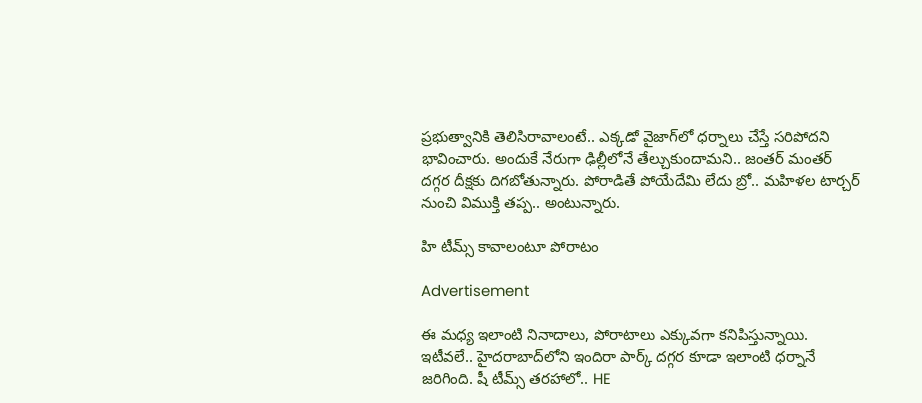ప్రభుత్వానికి తెలిసిరావాలంటే.. ఎక్కడో వైజాగ్‌లో ధర్నాలు చేస్తే సరిపోదని భావించారు. అందుకే నేరుగా ఢిల్లీలోనే తేల్చుకుందామని.. జంతర్ మంతర్ దగ్గర దీక్షకు దిగబోతున్నారు. పోరాడితే పోయేదేమి లేదు బ్రో.. మహిళల టార్చర్ నుంచి విముక్తి తప్ప.. అంటున్నారు.

హి టీమ్స్ కావాలంటూ పోరాటం

Advertisement

ఈ మధ్య ఇలాంటి నినాదాలు, పోరాటాలు ఎక్కువగా కనిపిస్తున్నాయి. ఇటీవలే.. హైదరాబాద్‌లోని ఇందిరా పార్క్ దగ్గర కూడా ఇలాంటి ధర్నానే జరిగింది. షీ టీమ్స్ తరహాలో.. HE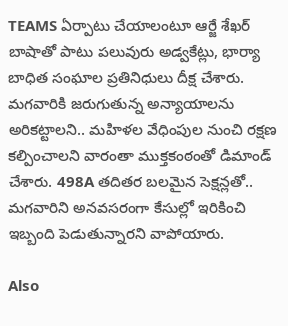TEAMS ఏర్పాటు చేయాలంటూ ఆర్జే శేఖర్‌ బాషాతో పాటు పలువురు అడ్వకేట్లు, భార్యా బాధిత సంఘాల ప్రతినిధులు దీక్ష చేశారు. మగవారికి జరుగుతున్న అన్యాయాలను అరికట్టాలని.. మహిళల వేధింపుల నుంచి రక్షణ కల్పించాలని వారంతా ముక్తకంఠంతో డిమాండ్ చేశారు. 498A తదితర బలమైన సెక్షన్లతో.. మగవారిని అనవసరంగా కేసుల్లో ఇరికించి ఇబ్బంది పెడుతున్నారని వాపోయారు.

Also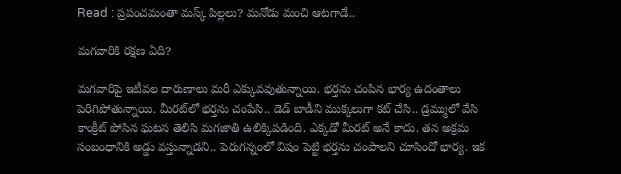Read : ప్రపంచమంతా మస్క్ పిల్లలు? మనోడు మంచి ఆటగాడే..

మగవారికి రక్షణ ఏది?

మగవారిపై ఇటీవల దారుణాలు మరీ ఎక్కువవుతున్నాయి. భర్తను చంపిన భార్య ఉదంతాలు పెరిగిపోతున్నాయి. మీరట్‌లో భర్తను చంపేసి.. డెడ్ బాడీని ముక్కలుగా కట్ చేసి.. డ్రమ్ములో వేసి కాంక్రీట్ పోసిన ఘటన తెలిసి మగజాతి ఉలిక్కిపడింది. ఎక్కడో మీరట్‌ అనే కాదు. తన అక్రమ సంబంధానికి అడ్డు వస్తున్నాడని.. పెరుగన్నంలో విషం పెట్టి భర్తను చంపాలని చూసిందో భార్య. ఇక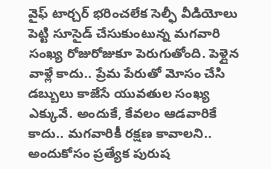వైఫ్ టార్చర్ భరించలేక సెల్ఫీ వీడియోలు పెట్టి సూసైడ్ చేసుకుంటున్న మగవారి సంఖ్య రోజురోజుకూ పెరుగుతోంది. పెళ్లైన వాళ్లే కాదు.. ప్రేమ పేరుతో మోసం చేసి డబ్బులు కాజేసే యువతుల సంఖ్య ఎక్కువే. అందుకే, కేవలం ఆడవారికే కాదు.. మగవారికీ రక్షణ కావాలని.. అందుకోసం ప్రత్యేక పురుష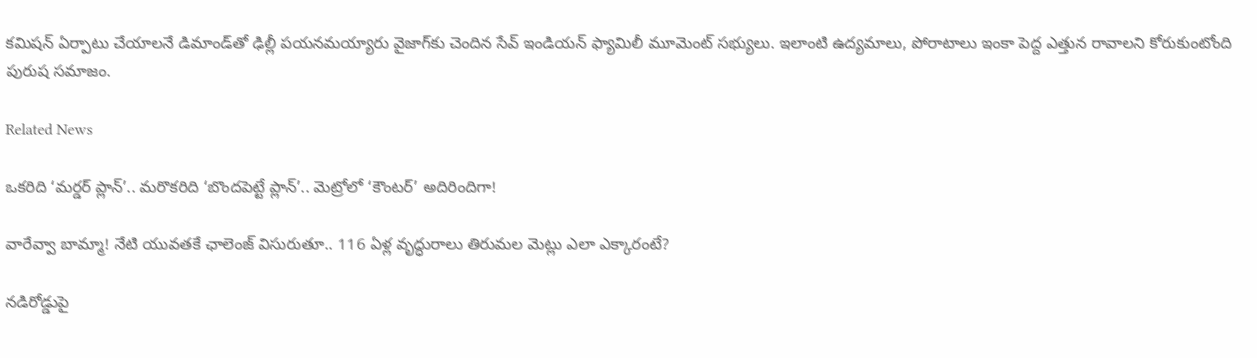కమిషన్ ఏర్పాటు చేయాలనే డిమాండ్‌తో ఢిల్లీ పయనమయ్యారు వైజాగ్‌కు చెందిన సేవ్ ఇండియన్ ఫ్యామిలీ మూమెంట్ సభ్యులు. ఇలాంటి ఉద్యమాలు, పోరాటాలు ఇంకా పెద్ద ఎత్తున రావాలని కోరుకుంటోంది పురుష సమాజం.

Related News

ఒకరిది ‘మర్డర్ ప్లాన్’.. మరొకరిది ‘బొందపెట్టే ప్లాన్’.. మెట్రోలో ‘కౌంటర్’ అదిరిందిగా!

వారేవ్వా బామ్మా! నేటి యువతకే ఛాలెంజ్ విసురుతూ.. 116 ఏళ్ల వృద్ధురాలు తిరుమల మెట్లు ఎలా ఎక్కారంటే?

నడిరోడ్డుపై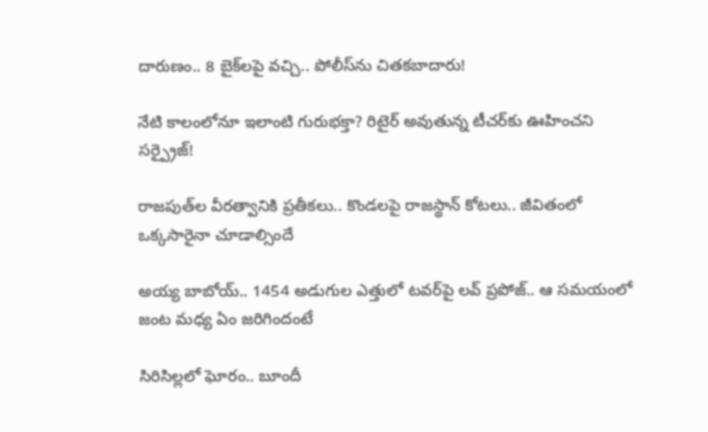దారుణం.. 8 బైక్‌లపై వచ్చి.. పోలీస్‌ను చితకబాదారు!

నేటి కాలంలోనూ ఇలాంటి గురుభక్తా? రిటైర్ అవుతున్న టీచర్‌కు ఊహించని సర్ప్రైజ్!

రాజపుత్‌ల వీరత్వానికి ప్రతీకలు.. కొండలపై రాజస్థాన్ కోటలు.. జీవితంలో ఒక్కసారైనా చూడాల్సిందే

అయ్య బాబోయ్.. 1454 అడుగుల ఎత్తులో టవర్‌పై లవ్‌ ప్రపోజ్‌.. ఆ సమయంలో జంట మధ్య ఏం జరిగిందంటే

సిరిసిల్లలో ఘోరం.. బూందీ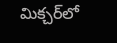మిక్చర్‌లో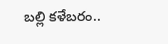బల్లి కళేబరం..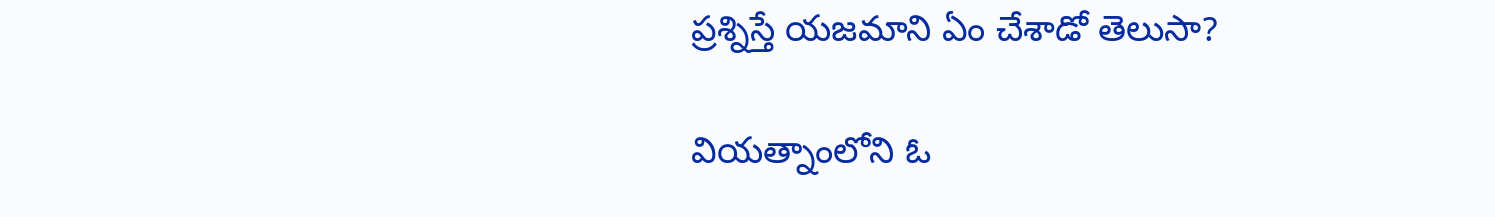ప్రశ్నిస్తే యజమాని ఏం చేశాడో తెలుసా?

వియత్నాంలోని ఓ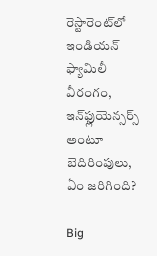రెస్టారెంట్‌లో ఇండియన్ ఫ్యామిలీ వీరంగం, ఇన్‌ఫ్లుయెన్సర్స్ అంటూ బెదిరింపులు, ఏం జరిగింది?

Big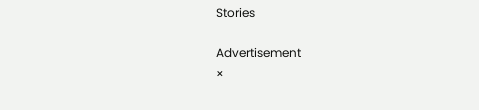Stories

Advertisement
×